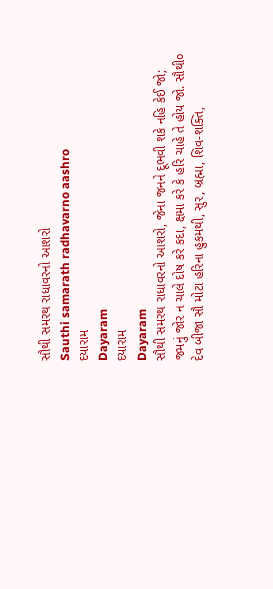સૌથી સમરથ રાધાવરનો આશરો
Sauthi samarath radhavarno aashro
દયારામ
Dayaram
દયારામ
Dayaram
સૌથી સમરથ રાધાવરનો આશરો, જેના જનને દૂભવી શકે નહિ કેઈ જો;
જમનું જોર ન ચાલે દોષ કરે કદા, ક્ષમા કરે કે હરિ ચાહે તે હોય જો. સૌથી૦
દેવ બીજા સૌ મોટા હરિના હુકમથી, સુર, બ્રહ્મા, શિવ-શક્તિ,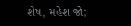શેષ, મહેશ જો;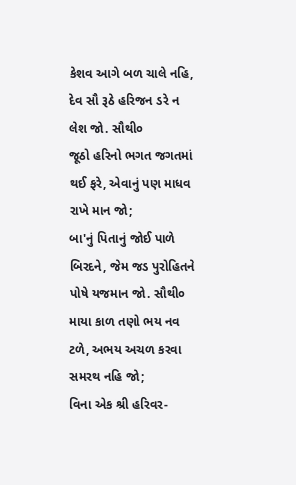કેશવ આગે બળ ચાલે નહિ, દેવ સૌ રૂઠે હરિજન ડરે ન લેશ જો. સૌથી૦
જૂઠો હરિનો ભગત જગતમાં થઈ ફરે, એવાનું પણ માધવ રાખે માન જો;
બા'નું પિતાનું જોઈ પાળે બિરદને, જેમ જડ પુરોહિતને પોષે યજમાન જો. સૌથી૦
માયા કાળ તણો ભય નવ ટળે, અભય અચળ કરવા સમરથ નહિ જો;
વિના એક શ્રી હરિવર-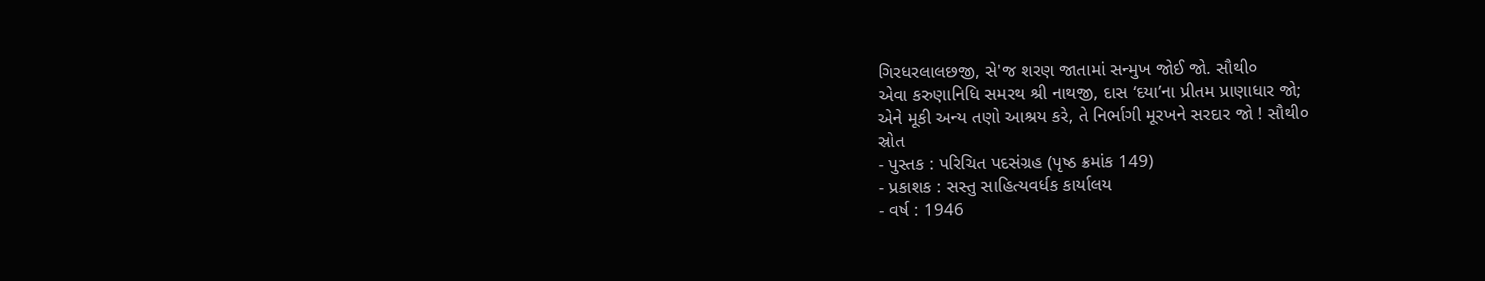ગિરધરલાલછજી, સે'જ શરણ જાતામાં સન્મુખ જોઈ જો. સૌથી૦
એવા કરુણાનિધિ સમરથ શ્રી નાથજી, દાસ ‘દયા’ના પ્રીતમ પ્રાણાધાર જો;
એને મૂકી અન્ય તણો આશ્રય કરે, તે નિર્ભાગી મૂરખને સરદાર જો ! સૌથી૦
સ્રોત
- પુસ્તક : પરિચિત પદસંગ્રહ (પૃષ્ઠ ક્રમાંક 149)
- પ્રકાશક : સસ્તુ સાહિત્યવર્ધક કાર્યાલય
- વર્ષ : 1946